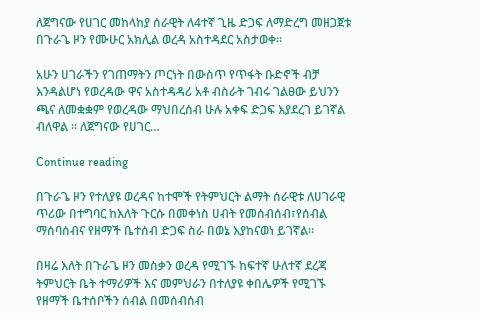ለጀግናው የሀገር መከላከያ ሰራዊት ለ4ተኛ ጊዜ ድጋፍ ለማድረግ መዘጋጀቱ በጉራጌ ዞን የሙሁር አክሊል ወረዳ አስተዳደር አስታወቀ፡፡

አሁን ሀገራችን የገጠማትን ጦርነት በውስጥ የጥፋት ቡድኖች ብቻ እንዳልሆነ የወረዳው ዋና አስተዳዳሪ አቶ ብስራት ገብሩ ገልፀው ይህንን ጫና ለመቋቋም የወረዳው ማህበረሰብ ሁሉ አቀፍ ድጋፍ እያደረገ ይገኛል ብለዋል ፡፡ ለጀግናው የሀገር…

Continue reading

በጉራጌ ዞን የተለያዩ ወረዳና ከተሞች የትምህርት ልማት ሰራዊቱ ለሀገራዊ ጥሪው በተግባር ከእለት ጉርሱ በመቀነስ ሀብት የመሰብሰብ፣የሰብል ማሰባሰብና የዘማች ቤተሰብ ድጋፍ ስራ በወኔ እያከናወነ ይገኛል።

በዛሬ እለት በጉራጌ ዞን መስቃን ወረዳ የሚገኙ ከፍተኛ ሁለተኛ ደረጃ ትምህርት ቤት ተማሪዎች እና መምህራን በተለያዩ ቀበሌዎች የሚገኙ የዘማች ቤተሰቦችን ሰብል በመሰብሰብ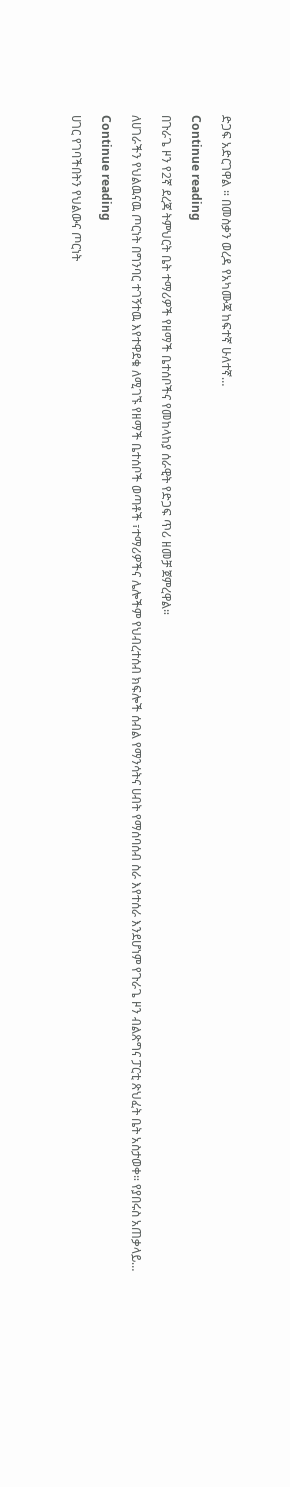ድጋፍ አድርገዋል ። በመስቃን ወረዳ የአካሙጃ ከፍተኛ ሁለተኛ…

Continue reading

በጉራጌ ዞን የ2ኛ ደረጃ ትምህርት ቤት ተማሪዎች የዘማች ቤተሰቦችና የመከላከያ ሰራዊት የድጋፍ ጥሪ ዘመቻ ጀምረዋል።

ለሀገራችን የህልዉናዉ ጦርነት በግንባር ተገኝተዉ እየተዋደቁ ለሚገኙ የዘማች ቤተሰቦች ወጣቶች ፣ተማሪዎችና ሌሎችም የህብረተሰብ ክፍሎች ሰብል የማንሳትና ሀብት የማሰባሰብ ስራ እየተሰራ እንደሆነም የጉራጌ ዞን ብልጽግና ፓርቲ ጽህፈት ቤት አስታወቀ። የያበሩስ አጠቃላይ…

Continue reading

ሀገር የገባችበትን የህልውና ጦርነት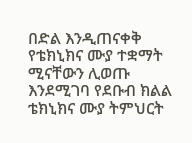በድል እንዲጠናቀቅ የቴክኒክና ሙያ ተቋማት ሚናቸውን ሊወጡ እንደሚገባ የደቡብ ክልል ቴክኒክና ሙያ ትምህርት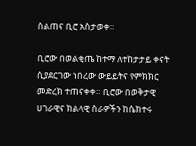ስልጠና ቢሮ አስታወቀ።

ቢሮው በወልቂጤ ከተማ ለተከታታይ ቀናት ሲያደርገው ነበረው ውይይትና የምክክር መድረክ ተጠናቀቀ። ቢሮው በወቅታዊ ሀገራዊና ክልላዊ ስራዎችን ከሴክተሩ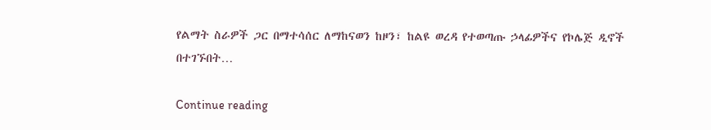የልማት ስራዎች ጋር በማተሳሰር ለማከናወን ከዞን፣ ከልዩ ወረዳ የተወጣጡ ኃላፊዎችና የኮሌጅ ዲኖች በተገኙበት…

Continue reading